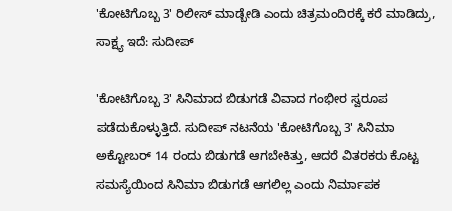'ಕೋಟಿಗೊಬ್ಬ 3' ರಿಲೀಸ್ ಮಾಡ್ಬೇಡಿ ಎಂದು ಚಿತ್ರಮಂದಿರಕ್ಕೆ ಕರೆ ಮಾಡಿದ್ರು, ಸಾಕ್ಷ್ಯ ಇದೆ: ಸುದೀಪ್

'ಕೋಟಿಗೊಬ್ಬ 3' ಸಿನಿಮಾದ ಬಿಡುಗಡೆ ವಿವಾದ ಗಂಭೀರ ಸ್ವರೂಪ ಪಡೆದುಕೊಳ್ಳುತ್ತಿದೆ. ಸುದೀಪ್ ನಟನೆಯ 'ಕೋಟಿಗೊಬ್ಬ 3' ಸಿನಿಮಾ ಅಕ್ಟೋಬರ್ 14 ರಂದು ಬಿಡುಗಡೆ ಆಗಬೇಕಿತ್ತು, ಆದರೆ ವಿತರಕರು ಕೊಟ್ಟ ಸಮಸ್ಯೆಯಿಂದ ಸಿನಿಮಾ ಬಿಡುಗಡೆ ಆಗಲಿಲ್ಲ ಎಂದು ನಿರ್ಮಾಪಕ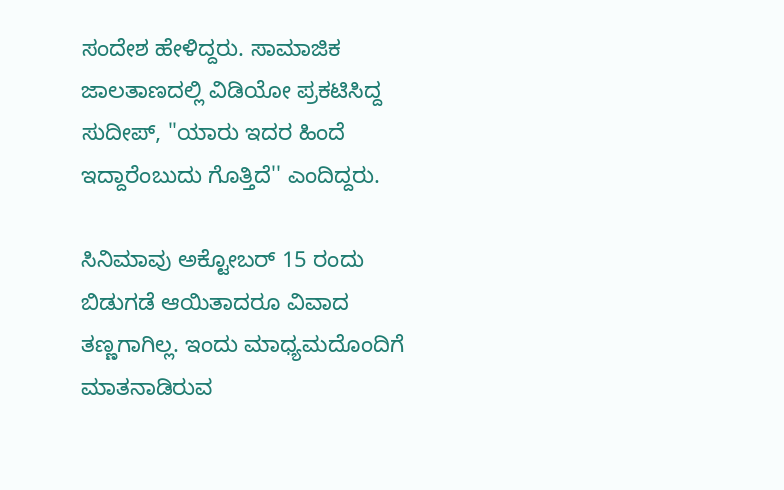ಸಂದೇಶ ಹೇಳಿದ್ದರು. ಸಾಮಾಜಿಕ ಜಾಲತಾಣದಲ್ಲಿ ವಿಡಿಯೋ ಪ್ರಕಟಿಸಿದ್ದ ಸುದೀಪ್, ''ಯಾರು ಇದರ ಹಿಂದೆ ಇದ್ದಾರೆಂಬುದು ಗೊತ್ತಿದೆ'' ಎಂದಿದ್ದರು.

ಸಿನಿಮಾವು ಅಕ್ಟೋಬರ್ 15 ರಂದು ಬಿಡುಗಡೆ ಆಯಿತಾದರೂ ವಿವಾದ ತಣ್ಣಗಾಗಿಲ್ಲ. ಇಂದು ಮಾಧ್ಯಮದೊಂದಿಗೆ ಮಾತನಾಡಿರುವ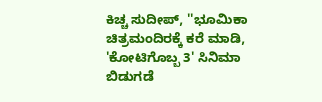ಕಿಚ್ಚ ಸುದೀಪ್, ''ಭೂಮಿಕಾ ಚಿತ್ರಮಂದಿರಕ್ಕೆ ಕರೆ ಮಾಡಿ, 'ಕೋಟಿಗೊಬ್ಬ 3' ಸಿನಿಮಾ ಬಿಡುಗಡೆ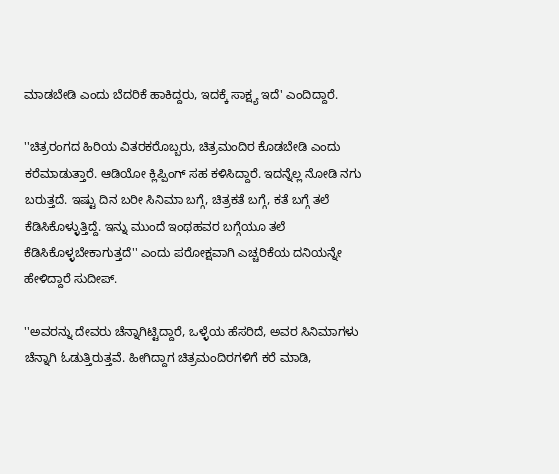ಮಾಡಬೇಡಿ ಎಂದು ಬೆದರಿಕೆ ಹಾಕಿದ್ದರು, ಇದಕ್ಕೆ ಸಾಕ್ಷ್ಯ ಇದೆ' ಎಂದಿದ್ದಾರೆ.

''ಚಿತ್ರರಂಗದ ಹಿರಿಯ ವಿತರಕರೊಬ್ಬರು, ಚಿತ್ರಮಂದಿರ ಕೊಡಬೇಡಿ ಎಂದು ಕರೆಮಾಡುತ್ತಾರೆ. ಆಡಿಯೋ ಕ್ಲಿಪ್ಪಿಂಗ್ ಸಹ ಕಳಿಸಿದ್ದಾರೆ. ಇದನ್ನೆಲ್ಲ ನೋಡಿ ನಗು ಬರುತ್ತದೆ. ಇಷ್ಟು ದಿನ ಬರೀ ಸಿನಿಮಾ ಬಗ್ಗೆ, ಚಿತ್ರಕತೆ ಬಗ್ಗೆ, ಕತೆ ಬಗ್ಗೆ ತಲೆ ಕೆಡಿಸಿಕೊಳ್ಳುತ್ತಿದ್ದೆ. ಇನ್ನು ಮುಂದೆ ಇಂಥಹವರ ಬಗ್ಗೆಯೂ ತಲೆ ಕೆಡಿಸಿಕೊಳ್ಳಬೇಕಾಗುತ್ತದೆ'' ಎಂದು ಪರೋಕ್ಷವಾಗಿ ಎಚ್ಚರಿಕೆಯ ದನಿಯನ್ನೇ ಹೇಳಿದ್ದಾರೆ ಸುದೀಪ್.

''ಅವರನ್ನು ದೇವರು ಚೆನ್ನಾಗಿಟ್ಟಿದ್ದಾರೆ, ಒಳ್ಳೆಯ ಹೆಸರಿದೆ, ಅವರ ಸಿನಿಮಾಗಳು ಚೆನ್ನಾಗಿ ಓಡುತ್ತಿರುತ್ತವೆ. ಹೀಗಿದ್ದಾಗ ಚಿತ್ರಮಂದಿರಗಳಿಗೆ ಕರೆ ಮಾಡಿ,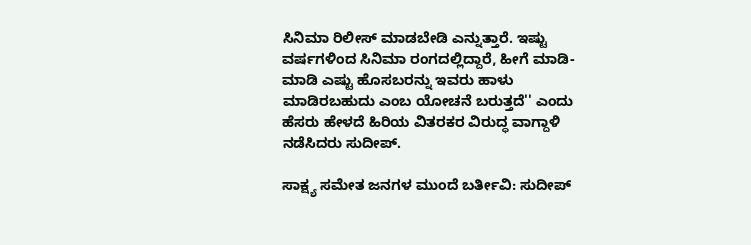ಸಿನಿಮಾ ರಿಲೀಸ್ ಮಾಡಬೇಡಿ ಎನ್ನುತ್ತಾರೆ. ಇಷ್ಟು ವರ್ಷಗಳಿಂದ ಸಿನಿಮಾ ರಂಗದಲ್ಲಿದ್ದಾರೆ, ಹೀಗೆ ಮಾಡಿ-ಮಾಡಿ ಎಷ್ಟು ಹೊಸಬರನ್ನು ಇವರು ಹಾಳು ಮಾಡಿರಬಹುದು ಎಂಬ ಯೋಚನೆ ಬರುತ್ತದೆ'' ಎಂದು ಹೆಸರು ಹೇಳದೆ ಹಿರಿಯ ವಿತರಕರ ವಿರುದ್ಧ ವಾಗ್ದಾಳಿ ನಡೆಸಿದರು ಸುದೀಪ್.

ಸಾಕ್ಷ್ಯ ಸಮೇತ ಜನಗಳ ಮುಂದೆ ಬರ್ತೀವಿ: ಸುದೀಪ್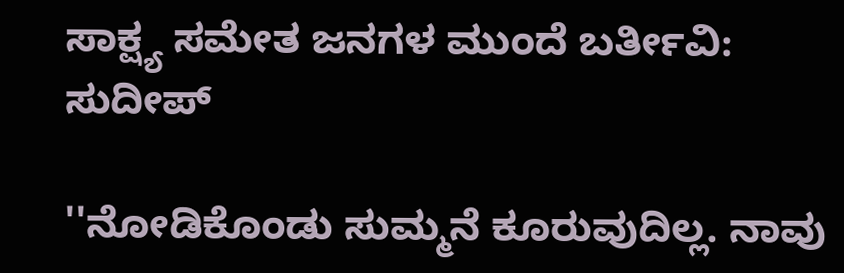ಸಾಕ್ಷ್ಯ ಸಮೇತ ಜನಗಳ ಮುಂದೆ ಬರ್ತೀವಿ: ಸುದೀಪ್

''ನೋಡಿಕೊಂಡು ಸುಮ್ಮನೆ ಕೂರುವುದಿಲ್ಲ. ನಾವು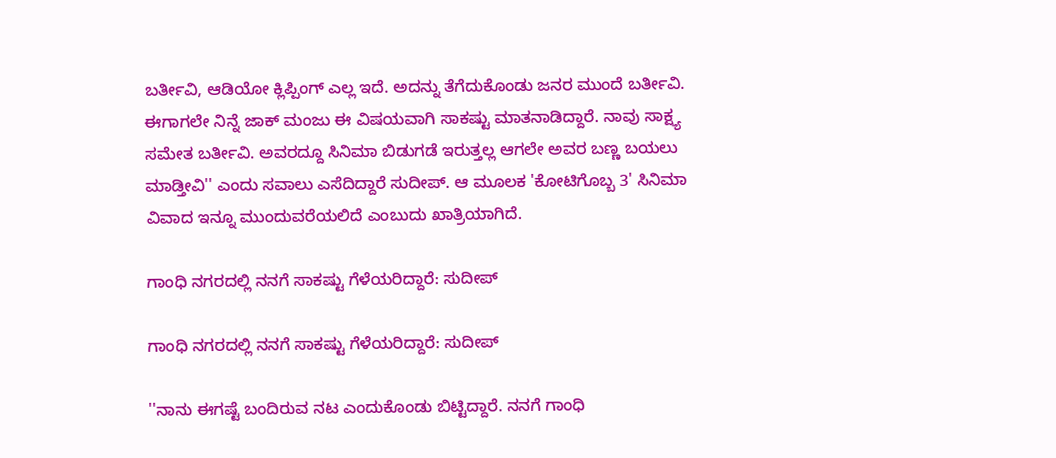ಬರ್ತೀವಿ, ಆಡಿಯೋ ಕ್ಲಿಪ್ಪಿಂಗ್ ಎಲ್ಲ ಇದೆ. ಅದನ್ನು ತೆಗೆದುಕೊಂಡು ಜನರ ಮುಂದೆ ಬರ್ತೀವಿ. ಈಗಾಗಲೇ ನಿನ್ನೆ ಜಾಕ್ ಮಂಜು ಈ ವಿಷಯವಾಗಿ ಸಾಕಷ್ಟು ಮಾತನಾಡಿದ್ದಾರೆ. ನಾವು ಸಾಕ್ಷ್ಯ ಸಮೇತ ಬರ್ತೀವಿ. ಅವರದ್ದೂ ಸಿನಿಮಾ ಬಿಡುಗಡೆ ಇರುತ್ತಲ್ಲ ಆಗಲೇ ಅವರ ಬಣ್ಣ ಬಯಲು ಮಾಡ್ತೀವಿ'' ಎಂದು ಸವಾಲು ಎಸೆದಿದ್ದಾರೆ ಸುದೀಪ್. ಆ ಮೂಲಕ 'ಕೋಟಿಗೊಬ್ಬ 3' ಸಿನಿಮಾ ವಿವಾದ ಇನ್ನೂ ಮುಂದುವರೆಯಲಿದೆ ಎಂಬುದು ಖಾತ್ರಿಯಾಗಿದೆ.

ಗಾಂಧಿ ನಗರದಲ್ಲಿ ನನಗೆ ಸಾಕಷ್ಟು ಗೆಳೆಯರಿದ್ದಾರೆ: ಸುದೀಪ್

ಗಾಂಧಿ ನಗರದಲ್ಲಿ ನನಗೆ ಸಾಕಷ್ಟು ಗೆಳೆಯರಿದ್ದಾರೆ: ಸುದೀಪ್

''ನಾನು ಈಗಷ್ಟೆ ಬಂದಿರುವ ನಟ ಎಂದುಕೊಂಡು ಬಿಟ್ಟಿದ್ದಾರೆ. ನನಗೆ ಗಾಂಧಿ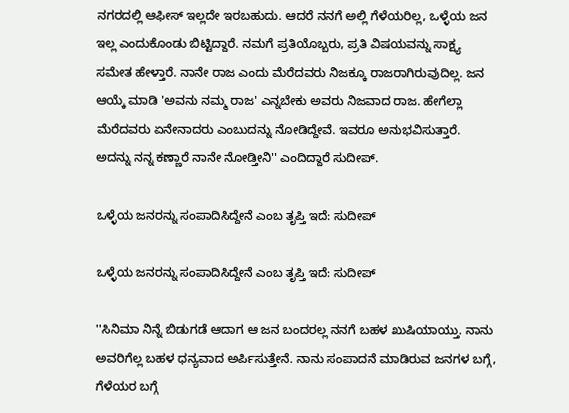ನಗರದಲ್ಲಿ ಆಫೀಸ್ ಇಲ್ಲದೇ ಇರಬಹುದು. ಆದರೆ ನನಗೆ ಅಲ್ಲಿ ಗೆಳೆಯರಿಲ್ಲ, ಒಳ್ಳೆಯ ಜನ ಇಲ್ಲ ಎಂದುಕೊಂಡು ಬಿಟ್ಟಿದ್ದಾರೆ. ನಮಗೆ ಪ್ರತಿಯೊಬ್ಬರು, ಪ್ರತಿ ವಿಷಯವನ್ನು ಸಾಕ್ಷ್ಯ ಸಮೇತ ಹೇಳ್ತಾರೆ. ನಾನೇ ರಾಜ ಎಂದು ಮೆರೆದವರು ನಿಜಕ್ಕೂ ರಾಜರಾಗಿರುವುದಿಲ್ಲ. ಜನ ಆಯ್ಕೆ ಮಾಡಿ 'ಅವನು ನಮ್ಮ ರಾಜ' ಎನ್ನಬೇಕು ಅವರು ನಿಜವಾದ ರಾಜ. ಹೇಗೆಲ್ಲಾ ಮೆರೆದವರು ಏನೇನಾದರು ಎಂಬುದನ್ನು ನೋಡಿದ್ದೇವೆ. ಇವರೂ ಅನುಭವಿಸುತ್ತಾರೆ. ಅದನ್ನು ನನ್ನ ಕಣ್ಣಾರೆ ನಾನೇ ನೋಡ್ತೀನಿ'' ಎಂದಿದ್ದಾರೆ ಸುದೀಪ್.

ಒಳ್ಳೆಯ ಜನರನ್ನು ಸಂಪಾದಿಸಿದ್ದೇನೆ ಎಂಬ ತೃಪ್ತಿ ಇದೆ: ಸುದೀಪ್

ಒಳ್ಳೆಯ ಜನರನ್ನು ಸಂಪಾದಿಸಿದ್ದೇನೆ ಎಂಬ ತೃಪ್ತಿ ಇದೆ: ಸುದೀಪ್

''ಸಿನಿಮಾ ನಿನ್ನೆ ಬಿಡುಗಡೆ ಆದಾಗ ಆ ಜನ ಬಂದರಲ್ಲ ನನಗೆ ಬಹಳ ಖುಷಿಯಾಯ್ತು. ನಾನು ಅವರಿಗೆಲ್ಲ ಬಹಳ ಧನ್ಯವಾದ ಅರ್ಪಿಸುತ್ತೇನೆ. ನಾನು ಸಂಪಾದನೆ ಮಾಡಿರುವ ಜನಗಳ ಬಗ್ಗೆ, ಗೆಳೆಯರ ಬಗ್ಗೆ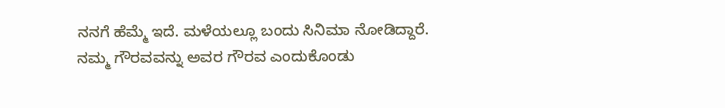ನನಗೆ ಹೆಮ್ಮೆ ಇದೆ. ಮಳೆಯಲ್ಲೂ ಬಂದು ಸಿನಿಮಾ ನೋಡಿದ್ದಾರೆ. ನಮ್ಮ ಗೌರವವನ್ನು ಅವರ ಗೌರವ ಎಂದುಕೊಂಡು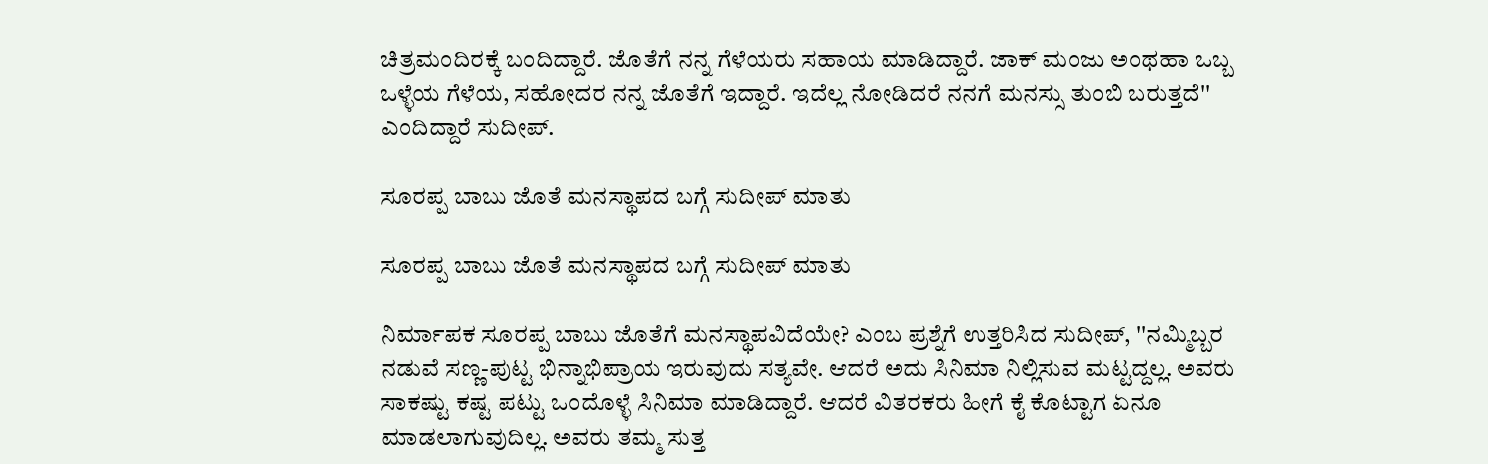ಚಿತ್ರಮಂದಿರಕ್ಕೆ ಬಂದಿದ್ದಾರೆ. ಜೊತೆಗೆ ನನ್ನ ಗೆಳೆಯರು ಸಹಾಯ ಮಾಡಿದ್ದಾರೆ. ಜಾಕ್ ಮಂಜು ಅಂಥಹಾ ಒಬ್ಬ ಒಳ್ಳೆಯ ಗೆಳೆಯ, ಸಹೋದರ ನನ್ನ ಜೊತೆಗೆ ಇದ್ದಾರೆ. ಇದೆಲ್ಲ ನೋಡಿದರೆ ನನಗೆ ಮನಸ್ಸು ತುಂಬಿ ಬರುತ್ತದೆ'' ಎಂದಿದ್ದಾರೆ ಸುದೀಪ್.

ಸೂರಪ್ಪ ಬಾಬು ಜೊತೆ ಮನಸ್ಥಾಪದ ಬಗ್ಗೆ ಸುದೀಪ್ ಮಾತು

ಸೂರಪ್ಪ ಬಾಬು ಜೊತೆ ಮನಸ್ಥಾಪದ ಬಗ್ಗೆ ಸುದೀಪ್ ಮಾತು

ನಿರ್ಮಾಪಕ ಸೂರಪ್ಪ ಬಾಬು ಜೊತೆಗೆ ಮನಸ್ಥಾಪವಿದೆಯೇ? ಎಂಬ ಪ್ರಶ್ನೆಗೆ ಉತ್ತರಿಸಿದ ಸುದೀಪ್, ''ನಮ್ಮಿಬ್ಬರ ನಡುವೆ ಸಣ್ಣ-ಪುಟ್ಟ ಭಿನ್ನಾಭಿಪ್ರಾಯ ಇರುವುದು ಸತ್ಯವೇ. ಆದರೆ ಅದು ಸಿನಿಮಾ ನಿಲ್ಲಿಸುವ ಮಟ್ಟದ್ದಲ್ಲ. ಅವರು ಸಾಕಷ್ಟು ಕಷ್ಟ ಪಟ್ಟು ಒಂದೊಳ್ಳೆ ಸಿನಿಮಾ ಮಾಡಿದ್ದಾರೆ. ಆದರೆ ವಿತರಕರು ಹೀಗೆ ಕೈ ಕೊಟ್ಟಾಗ ಏನೂ ಮಾಡಲಾಗುವುದಿಲ್ಲ. ಅವರು ತಮ್ಮ ಸುತ್ತ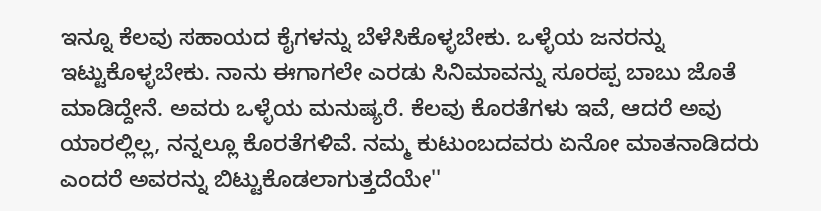ಇನ್ನೂ ಕೆಲವು ಸಹಾಯದ ಕೈಗಳನ್ನು ಬೆಳೆಸಿಕೊಳ್ಳಬೇಕು. ಒಳ್ಳೆಯ ಜನರನ್ನು ಇಟ್ಟುಕೊಳ್ಳಬೇಕು. ನಾನು ಈಗಾಗಲೇ ಎರಡು ಸಿನಿಮಾವನ್ನು ಸೂರಪ್ಪ ಬಾಬು ಜೊತೆ ಮಾಡಿದ್ದೇನೆ. ಅವರು ಒಳ್ಳೆಯ ಮನುಷ್ಯರೆ. ಕೆಲವು ಕೊರತೆಗಳು ಇವೆ, ಆದರೆ ಅವು ಯಾರಲ್ಲಿಲ್ಲ, ನನ್ನಲ್ಲೂ ಕೊರತೆಗಳಿವೆ. ನಮ್ಮ ಕುಟುಂಬದವರು ಏನೋ ಮಾತನಾಡಿದರು ಎಂದರೆ ಅವರನ್ನು ಬಿಟ್ಟುಕೊಡಲಾಗುತ್ತದೆಯೇ''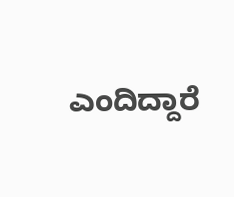ಎಂದಿದ್ದಾರೆ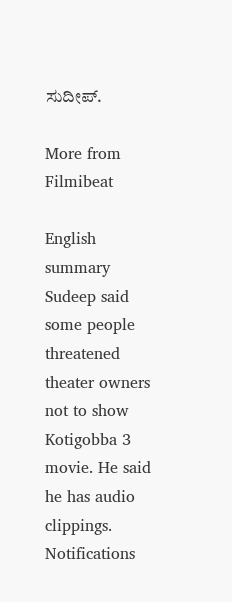ಸುದೀಪ್.

More from Filmibeat

English summary
Sudeep said some people threatened theater owners not to show Kotigobba 3 movie. He said he has audio clippings.
Notifications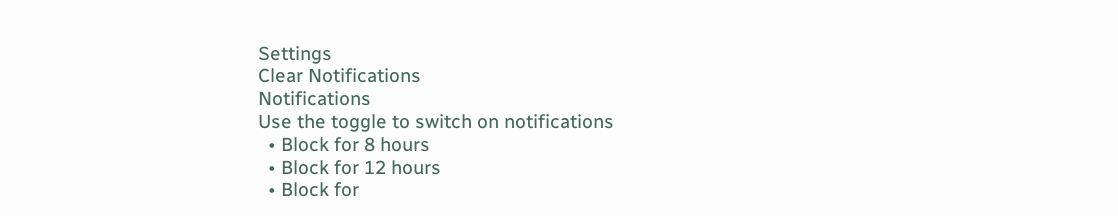Settings
Clear Notifications
Notifications
Use the toggle to switch on notifications
  • Block for 8 hours
  • Block for 12 hours
  • Block for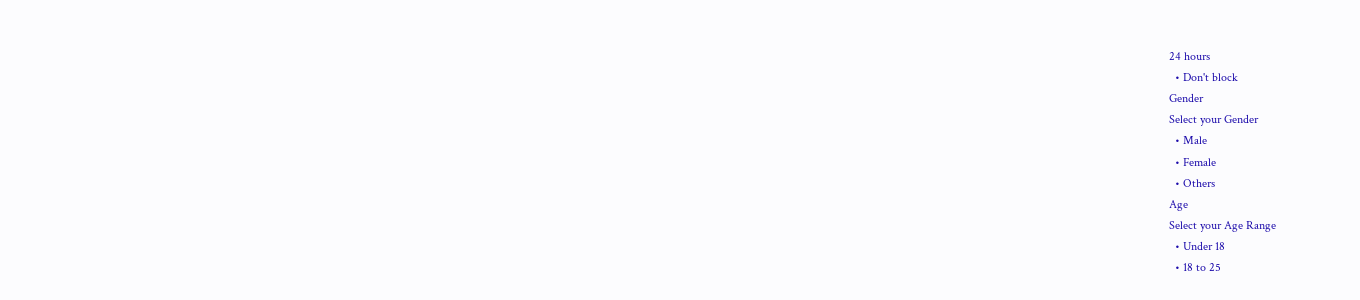24 hours
  • Don't block
Gender
Select your Gender
  • Male
  • Female
  • Others
Age
Select your Age Range
  • Under 18
  • 18 to 25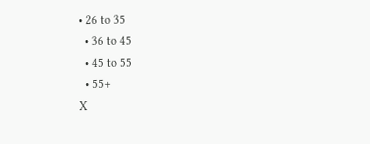• 26 to 35
  • 36 to 45
  • 45 to 55
  • 55+
X